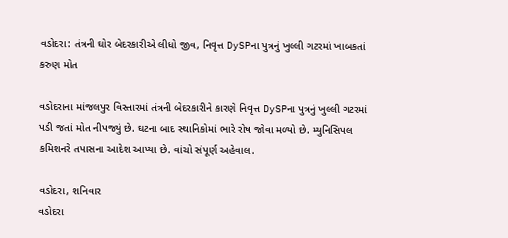વડોદરા: તંત્રની ઘોર બેદરકારીએ લીધો જીવ, નિવૃત્ત DySPના પુત્રનું ખુલ્લી ગટરમાં ખાબકતાં કરુણ મોત

વડોદરાના માંજલપુર વિસ્તારમાં તંત્રની બેદરકારીને કારણે નિવૃત્ત DySPના પુત્રનું ખુલ્લી ગટરમાં પડી જતાં મોત નીપજ્યું છે. ઘટના બાદ સ્થાનિકોમાં ભારે રોષ જોવા મળ્યો છે. મ્યુનિસિપલ કમિશનરે તપાસના આદેશ આપ્યા છે. વાંચો સંપૂર્ણ અહેવાલ.

વડોદરા, શનિવાર
વડોદરા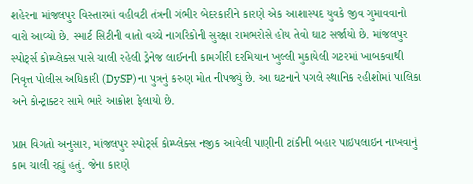શહેરના માંજલપુર વિસ્તારમાં વહીવટી તંત્રની ગંભીર બેદરકારીને કારણે એક આશાસ્પદ યુવકે જીવ ગુમાવવાનો વારો આવ્યો છે. સ્માર્ટ સિટીની વાતો વચ્ચે નાગરિકોની સુરક્ષા રામભરોસે હોય તેવો ઘાટ સર્જાયો છે. માંજલપુર સ્પોર્ટ્સ કોમ્પ્લેક્સ પાસે ચાલી રહેલી ડ્રેનેજ લાઈનની કામગીરી દરમિયાન ખુલ્લી મુકાયેલી ગટરમાં ખાબકવાથી નિવૃત્ત પોલીસ અધિકારી (DySP)ના પુત્રનું કરુણ મોત નીપજ્યું છે. આ ઘટનાને પગલે સ્થાનિક રહીશોમાં પાલિકા અને કોન્ટ્રાક્ટર સામે ભારે આક્રોશ ફેલાયો છે.

પ્રાપ્ત વિગતો અનુસાર, માંજલપુર સ્પોર્ટ્સ કોમ્પ્લેક્સ નજીક આવેલી પાણીની ટાંકીની બહાર પાઇપલાઇન નાખવાનું કામ ચાલી રહ્યું હતું. જેના કારણે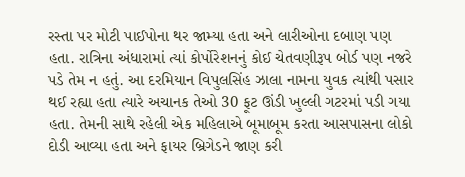રસ્તા પર મોટી પાઈપોના થર જામ્યા હતા અને લારીઓના દબાણ પણ હતા. રાત્રિના અંધારામાં ત્યાં કોર્પોરેશનનું કોઈ ચેતવણીરૂપ બોર્ડ પણ નજરે પડે તેમ ન હતું. આ દરમિયાન વિપુલસિંહ ઝાલા નામના યુવક ત્યાંથી પસાર થઈ રહ્યા હતા ત્યારે અચાનક તેઓ 30 ફૂટ ઊંડી ખુલ્લી ગટરમાં પડી ગયા હતા. તેમની સાથે રહેલી એક મહિલાએ બૂમાબૂમ કરતા આસપાસના લોકો દોડી આવ્યા હતા અને ફાયર બ્રિગેડને જાણ કરી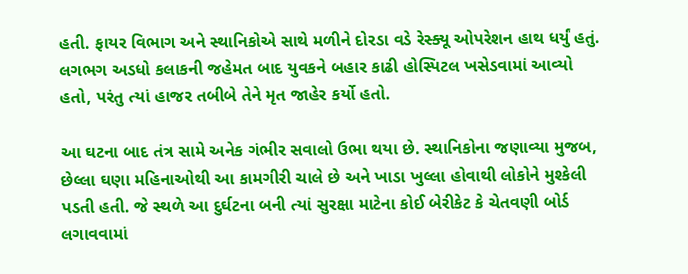હતી. ફાયર વિભાગ અને સ્થાનિકોએ સાથે મળીને દોરડા વડે રેસ્ક્યૂ ઓપરેશન હાથ ધર્યું હતું. લગભગ અડધો કલાકની જહેમત બાદ યુવકને બહાર કાઢી હોસ્પિટલ ખસેડવામાં આવ્યો હતો, પરંતુ ત્યાં હાજર તબીબે તેને મૃત જાહેર કર્યો હતો.

આ ઘટના બાદ તંત્ર સામે અનેક ગંભીર સવાલો ઉભા થયા છે. સ્થાનિકોના જણાવ્યા મુજબ, છેલ્લા ઘણા મહિનાઓથી આ કામગીરી ચાલે છે અને ખાડા ખુલ્લા હોવાથી લોકોને મુશ્કેલી પડતી હતી. જે સ્થળે આ દુર્ઘટના બની ત્યાં સુરક્ષા માટેના કોઈ બેરીકેટ કે ચેતવણી બોર્ડ લગાવવામાં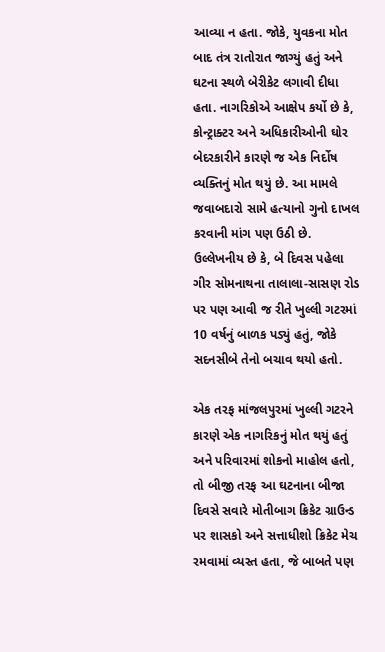આવ્યા ન હતા. જોકે, યુવકના મોત બાદ તંત્ર રાતોરાત જાગ્યું હતું અને ઘટના સ્થળે બેરીકેટ લગાવી દીધા હતા. નાગરિકોએ આક્ષેપ કર્યો છે કે, કોન્ટ્રાક્ટર અને અધિકારીઓની ઘોર બેદરકારીને કારણે જ એક નિર્દોષ વ્યક્તિનું મોત થયું છે. આ મામલે જવાબદારો સામે હત્યાનો ગુનો દાખલ કરવાની માંગ પણ ઉઠી છે. ઉલ્લેખનીય છે કે, બે દિવસ પહેલા ગીર સોમનાથના તાલાલા-સાસણ રોડ પર પણ આવી જ રીતે ખુલ્લી ગટરમાં 10 વર્ષનું બાળક પડ્યું હતું, જોકે સદનસીબે તેનો બચાવ થયો હતો.

એક તરફ માંજલપુરમાં ખુલ્લી ગટરને કારણે એક નાગરિકનું મોત થયું હતું અને પરિવારમાં શોકનો માહોલ હતો, તો બીજી તરફ આ ઘટનાના બીજા દિવસે સવારે મોતીબાગ ક્રિકેટ ગ્રાઉન્ડ પર શાસકો અને સત્તાધીશો ક્રિકેટ મેચ રમવામાં વ્યસ્ત હતા, જે બાબતે પણ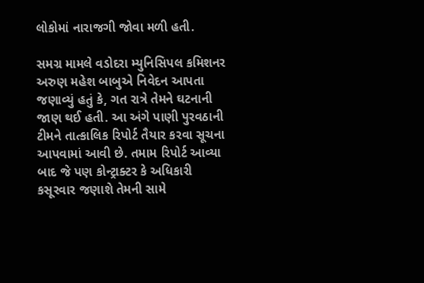લોકોમાં નારાજગી જોવા મળી હતી.

સમગ્ર મામલે વડોદરા મ્યુનિસિપલ કમિશનર અરુણ મહેશ બાબુએ નિવેદન આપતા જણાવ્યું હતું કે, ગત રાત્રે તેમને ઘટનાની જાણ થઈ હતી. આ અંગે પાણી પુરવઠાની ટીમને તાત્કાલિક રિપોર્ટ તૈયાર કરવા સૂચના આપવામાં આવી છે. તમામ રિપોર્ટ આવ્યા બાદ જે પણ કોન્ટ્રાક્ટર કે અધિકારી કસૂરવાર જણાશે તેમની સામે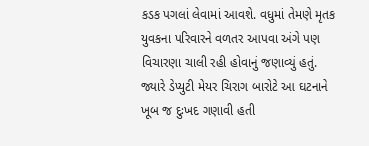કડક પગલાં લેવામાં આવશે. વધુમાં તેમણે મૃતક યુવકના પરિવારને વળતર આપવા અંગે પણ વિચારણા ચાલી રહી હોવાનું જણાવ્યું હતું. જ્યારે ડેપ્યુટી મેયર ચિરાગ બારોટે આ ઘટનાને ખૂબ જ દુઃખદ ગણાવી હતી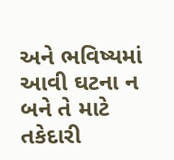અને ભવિષ્યમાં આવી ઘટના ન બને તે માટે તકેદારી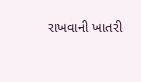રાખવાની ખાતરી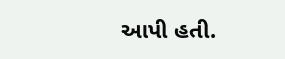આપી હતી.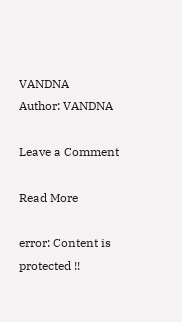VANDNA
Author: VANDNA

Leave a Comment

Read More

error: Content is protected !!